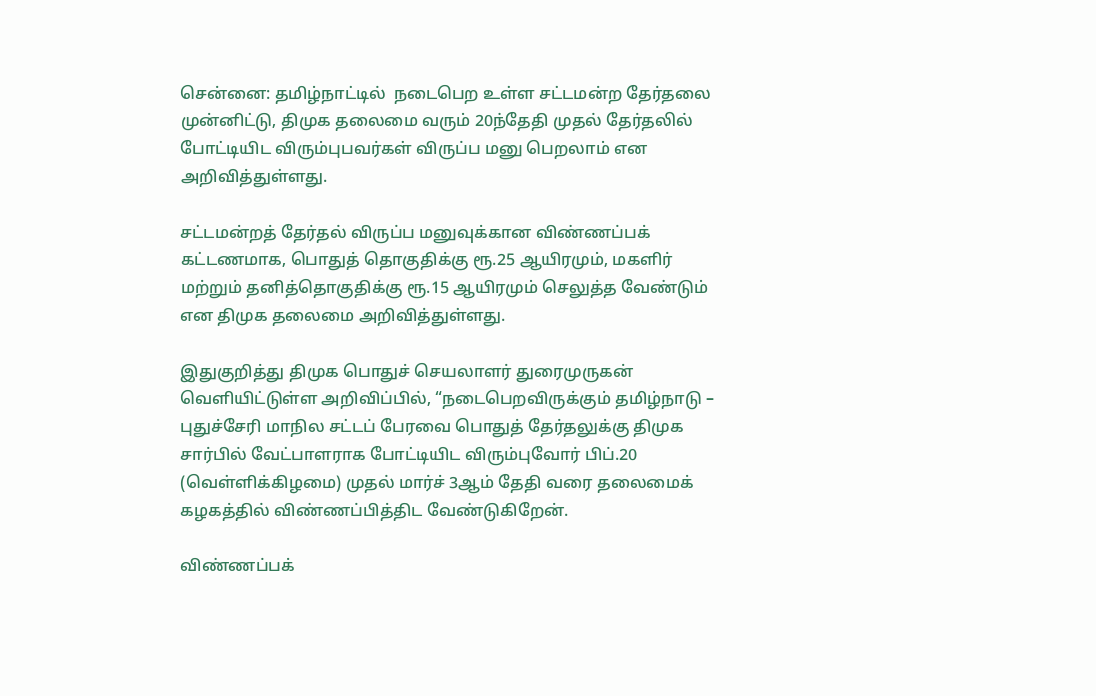சென்னை: தமிழ்நாட்டில்  நடைபெற உள்ள சட்டமன்ற தேர்தலை முன்னிட்டு, திமுக தலைமை வரும் 20ந்தேதி முதல் தேர்தலில் போட்டியிட விரும்புபவர்கள் விருப்ப மனு பெறலாம் என அறிவித்துள்ளது.

சட்டமன்றத் தேர்தல் விருப்ப மனுவுக்கான விண்ணப்பக் கட்டணமாக, பொதுத் தொகுதிக்கு ரூ.25 ஆயிரமும், மகளிர் மற்றும் தனித்தொகுதிக்கு ரூ.15 ஆயிரமும் செலுத்த வேண்டும் என திமுக தலைமை அறிவித்துள்ளது.

இதுகுறித்து திமுக பொதுச் செயலாளர் துரைமுருகன் வெளியிட்டுள்ள அறிவிப்பில், “நடைபெறவிருக்கும் தமிழ்நாடு – புதுச்சேரி மாநில சட்டப் பேரவை பொதுத் தேர்தலுக்கு திமுக சார்பில் வேட்பாளராக போட்டியிட விரும்புவோர் பிப்.20 (வெள்ளிக்கிழமை) முதல் மார்ச் 3ஆம் தேதி வரை தலைமைக் கழகத்தில் விண்ணப்பித்திட வேண்டுகிறேன்.

விண்ணப்பக்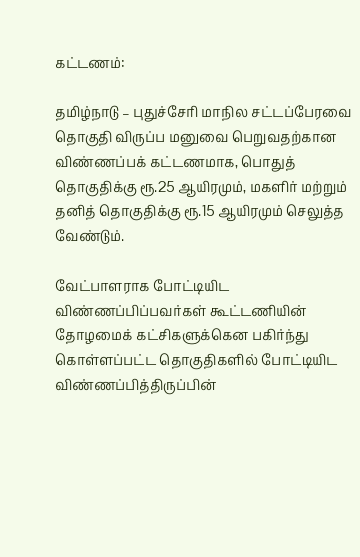கட்டணம்:

தமிழ்நாடு – புதுச்சேரி மாநில சட்டப்பேரவை தொகுதி விருப்ப மனுவை பெறுவதற்கான விண்ணப்பக் கட்டணமாக, பொதுத் தொகுதிக்கு ரூ.25 ஆயிரமும், மகளிர் மற்றும் தனித் தொகுதிக்கு ரூ.15 ஆயிரமும் செலுத்த வேண்டும்.

வேட்பாளராக போட்டியிட விண்ணப்பிப்பவர்கள் கூட்டணியின் தோழமைக் கட்சிகளுக்கென பகிர்ந்து கொள்ளப்பட்ட தொகுதிகளில் போட்டியிட விண்ணப்பித்திருப்பின்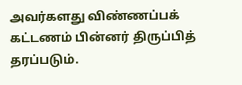அவர்களது விண்ணப்பக் கட்டணம் பின்னர் திருப்பித் தரப்படும்.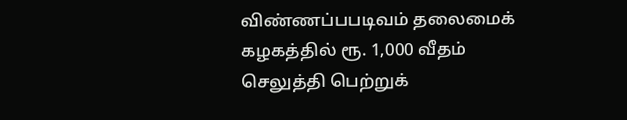விண்ணப்பபடிவம் தலைமைக் கழகத்தில் ரூ. 1,000 வீதம் செலுத்தி பெற்றுக்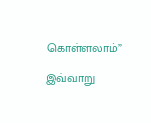கொள்ளலாம்”

இவ்வாறு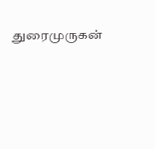துரைமுருகன்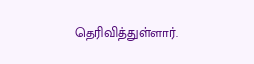தெரிவித்துள்ளார்.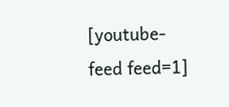[youtube-feed feed=1]